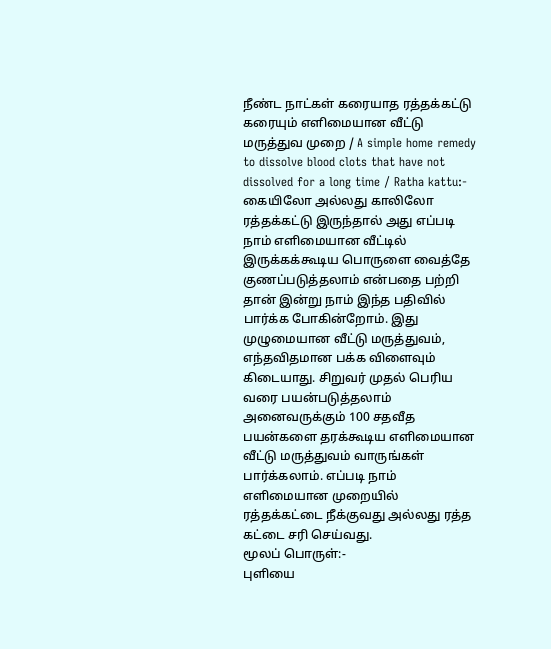நீண்ட நாட்கள் கரையாத ரத்தக்கட்டு கரையும் எளிமையான வீட்டு மருத்துவ முறை / A simple home remedy to dissolve blood clots that have not dissolved for a long time / Ratha kattu:-
கையிலோ அல்லது காலிலோ ரத்தக்கட்டு இருந்தால் அது எப்படி நாம் எளிமையான வீட்டில் இருக்கக்கூடிய பொருளை வைத்தே குணப்படுத்தலாம் என்பதை பற்றி தான் இன்று நாம் இந்த பதிவில் பார்க்க போகின்றோம். இது முழுமையான வீட்டு மருத்துவம், எந்தவிதமான பக்க விளைவும் கிடையாது. சிறுவர் முதல் பெரிய வரை பயன்படுத்தலாம் அனைவருக்கும் 100 சதவீத பயன்களை தரக்கூடிய எளிமையான வீட்டு மருத்துவம் வாருங்கள் பார்க்கலாம். எப்படி நாம் எளிமையான முறையில் ரத்தக்கட்டை நீக்குவது அல்லது ரத்த கட்டை சரி செய்வது.
மூலப் பொருள்:-
புளியை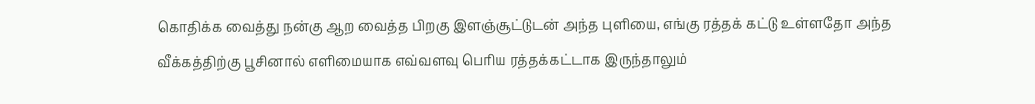கொதிக்க வைத்து நன்கு ஆற வைத்த பிறகு இளஞ்சூட்டுடன் அந்த புளியை, எங்கு ரத்தக் கட்டு உள்ளதோ அந்த வீக்கத்திற்கு பூசினால் எளிமையாக எவ்வளவு பெரிய ரத்தக்கட்டாக இருந்தாலும்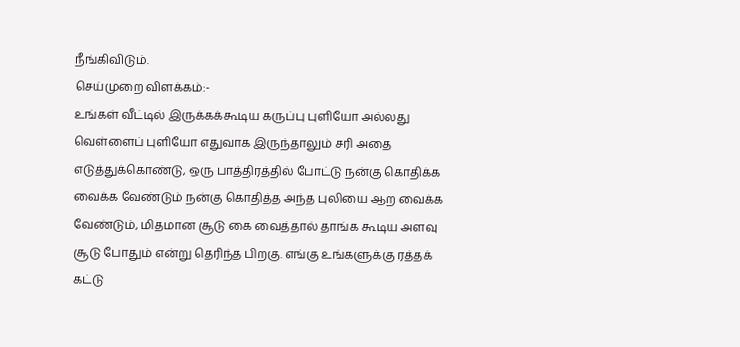நீங்கிவிடும்.
செய்முறை விளக்கம்:-
உங்கள் வீட்டில் இருக்கக்கூடிய கருப்பு புளியோ அல்லது வெள்ளைப் புளியோ எதுவாக இருந்தாலும் சரி அதை எடுத்துக்கொண்டு, ஒரு பாத்திரத்தில் போட்டு நன்கு கொதிக்க வைக்க வேண்டும் நன்கு கொதித்த அந்த புலியை ஆற வைக்க வேண்டும், மிதமான சூடு கை வைத்தால் தாங்க கூடிய அளவு சூடு போதும் என்று தெரிந்த பிறகு. எங்கு உங்களுக்கு ரத்தக் கட்டு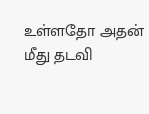உள்ளதோ அதன் மீது தடவி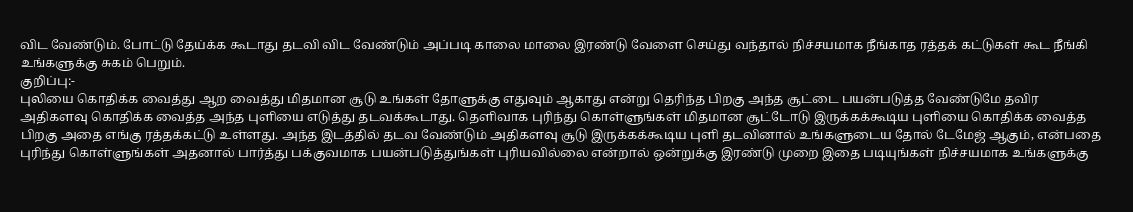விட வேண்டும். போட்டு தேய்க்க கூடாது தடவி விட வேண்டும் அப்படி காலை மாலை இரண்டு வேளை செய்து வந்தால் நிச்சயமாக நீங்காத ரத்தக் கட்டுகள் கூட நீங்கி உங்களுக்கு சுகம் பெறும்.
குறிப்பு:-
புலியை கொதிக்க வைத்து ஆற வைத்து மிதமான சூடு உங்கள் தோளுக்கு எதுவும் ஆகாது என்று தெரிந்த பிறகு அந்த சூட்டை பயன்படுத்த வேண்டுமே தவிர அதிகளவு கொதிக்க வைத்த அந்த புளியை எடுத்து தடவக்கூடாது. தெளிவாக புரிந்து கொள்ளுங்கள் மிதமான சூட்டோடு இருக்கக்கூடிய புளியை கொதிக்க வைத்த பிறகு அதை எங்கு ரத்தக்கட்டு உள்ளது. அந்த இடத்தில் தடவ வேண்டும் அதிகளவு சூடு இருக்கக்கூடிய புளி தடவினால் உங்களுடைய தோல் டேமேஜ் ஆகும், என்பதை புரிந்து கொள்ளுங்கள் அதனால் பார்த்து பக்குவமாக பயன்படுத்துங்கள் புரியவில்லை என்றால் ஒன்றுக்கு இரண்டு முறை இதை படியுங்கள் நிச்சயமாக உங்களுக்கு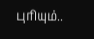புரியும்..